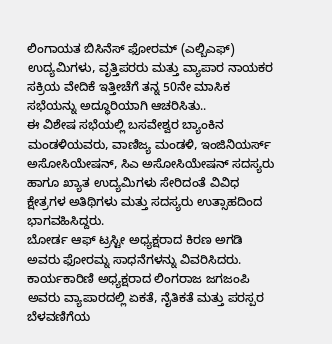ಲಿಂಗಾಯತ ಬಿಸಿನೆಸ್ ಫೋರಮ್ (ಎಲ್ಬಿಎಫ್) ಉದ್ಯಮಿಗಳು, ವೃತ್ತಿಪರರು ಮತ್ತು ವ್ಯಾಪಾರ ನಾಯಕರ ಸಕ್ರಿಯ ವೇದಿಕೆ ಇತ್ತೀಚೆಗೆ ತನ್ನ 50ನೇ ಮಾಸಿಕ ಸಭೆಯನ್ನು ಅದ್ಧೂರಿಯಾಗಿ ಆಚರಿಸಿತು..
ಈ ವಿಶೇಷ ಸಭೆಯಲ್ಲಿ ಬಸವೇಶ್ವರ ಬ್ಯಾಂಕಿನ ಮಂಡಳಿಯವರು, ವಾಣಿಜ್ಯ ಮಂಡಳಿ, ಇಂಜಿನಿಯರ್ಸ್ ಅಸೋಸಿಯೇಷನ್, ಸಿಎ ಅಸೋಸಿಯೇಷನ್ ಸದಸ್ಯರು ಹಾಗೂ ಖ್ಯಾತ ಉದ್ಯಮಿಗಳು ಸೇರಿದಂತೆ ವಿವಿಧ ಕ್ಷೇತ್ರಗಳ ಅತಿಥಿಗಳು ಮತ್ತು ಸದಸ್ಯರು ಉತ್ಸಾಹದಿಂದ ಭಾಗವಹಿಸಿದ್ದರು.
ಬೋರ್ಡ ಆಫ್ ಟ್ರಸ್ಟೀ ಅಧ್ಯಕ್ಷರಾದ ಕಿರಣ ಅಗಡಿ ಅವರು ಫೋರಮ್ನ ಸಾಧನೆಗಳನ್ನು ವಿವರಿಸಿದರು. ಕಾರ್ಯಕಾರಿಣಿ ಅಧ್ಯಕ್ಷರಾದ ಲಿಂಗರಾಜ ಜಗಜಂಪಿ ಅವರು ವ್ಯಾಪಾರದಲ್ಲಿ ಏಕತೆ, ನೈತಿಕತೆ ಮತ್ತು ಪರಸ್ಪರ ಬೆಳವಣಿಗೆಯ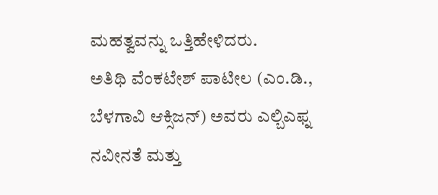ಮಹತ್ವವನ್ನು ಒತ್ತಿಹೇಳಿದರು.
ಅತಿಥಿ ವೆಂಕಟೇಶ್ ಪಾಟೀಲ (ಎಂ.ಡಿ., ಬೆಳಗಾವಿ ಆಕ್ಸಿಜನ್) ಅವರು ಎಲ್ಬಿಎಫ್ನ ನವೀನತೆ ಮತ್ತು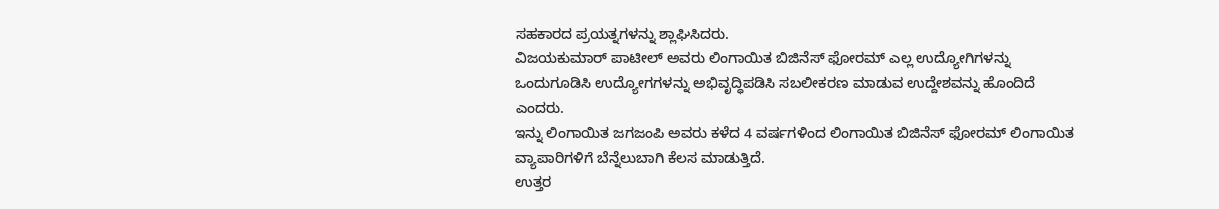ಸಹಕಾರದ ಪ್ರಯತ್ನಗಳನ್ನು ಶ್ಲಾಘಿಸಿದರು.
ವಿಜಯಕುಮಾರ್ ಪಾಟೀಲ್ ಅವರು ಲಿಂಗಾಯಿತ ಬಿಜಿನೆಸ್ ಫೋರಮ್ ಎಲ್ಲ ಉದ್ಯೋಗಿಗಳನ್ನು ಒಂದುಗೂಡಿಸಿ ಉದ್ಯೋಗಗಳನ್ನು ಅಭಿವೃದ್ಧಿಪಡಿಸಿ ಸಬಲೀಕರಣ ಮಾಡುವ ಉದ್ದೇಶವನ್ನು ಹೊಂದಿದೆ ಎಂದರು.
ಇನ್ನು ಲಿಂಗಾಯಿತ ಜಗಜಂಪಿ ಅವರು ಕಳೆದ 4 ವರ್ಷಗಳಿಂದ ಲಿಂಗಾಯಿತ ಬಿಜಿನೆಸ್ ಫೋರಮ್ ಲಿಂಗಾಯಿತ ವ್ಯಾಪಾರಿಗಳಿಗೆ ಬೆನ್ನೆಲುಬಾಗಿ ಕೆಲಸ ಮಾಡುತ್ತಿದೆ.
ಉತ್ತರ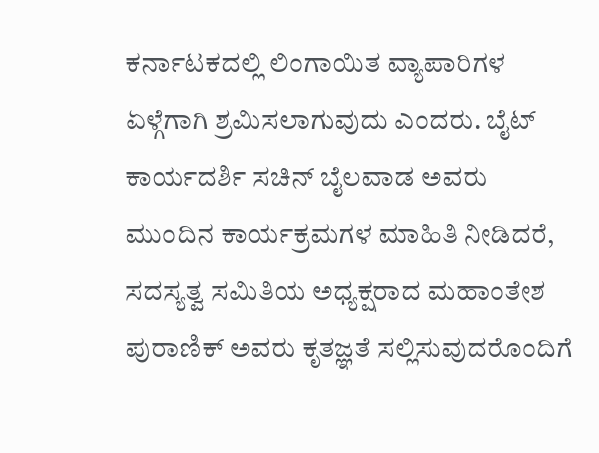ಕರ್ನಾಟಕದಲ್ಲಿ ಲಿಂಗಾಯಿತ ವ್ಯಾಪಾರಿಗಳ ಏಳ್ಗೆಗಾಗಿ ಶ್ರಮಿಸಲಾಗುವುದು ಎಂದರು. ಬೈಟ್
ಕಾರ್ಯದರ್ಶಿ ಸಚಿನ್ ಬೈಲವಾಡ ಅವರು ಮುಂದಿನ ಕಾರ್ಯಕ್ರಮಗಳ ಮಾಹಿತಿ ನೀಡಿದರೆ, ಸದಸ್ಯತ್ವ ಸಮಿತಿಯ ಅಧ್ಯಕ್ಷರಾದ ಮಹಾಂತೇಶ ಪುರಾಣಿಕ್ ಅವರು ಕೃತಜ್ಞತೆ ಸಲ್ಲಿಸುವುದರೊಂದಿಗೆ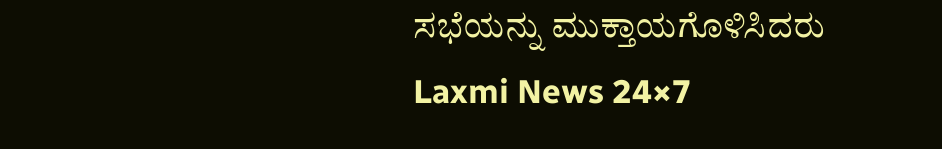ಸಭೆಯನ್ನು ಮುಕ್ತಾಯಗೊಳಿಸಿದರು
Laxmi News 24×7